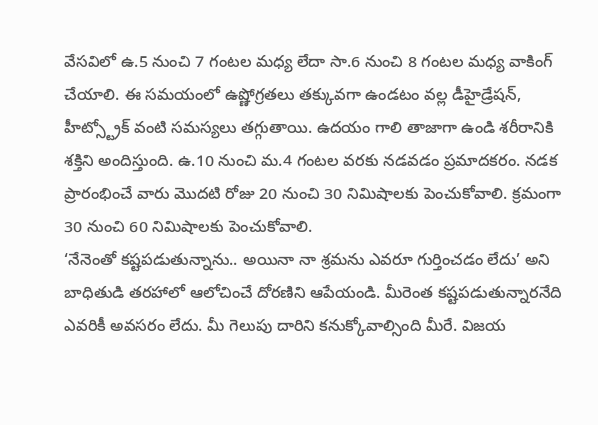వేసవిలో ఉ.5 నుంచి 7 గంటల మధ్య లేదా సా.6 నుంచి 8 గంటల మధ్య వాకింగ్ చేయాలి. ఈ సమయంలో ఉష్ణోగ్రతలు తక్కువగా ఉండటం వల్ల డీహైడ్రేషన్, హీట్స్ట్రోక్ వంటి సమస్యలు తగ్గుతాయి. ఉదయం గాలి తాజాగా ఉండి శరీరానికి శక్తిని అందిస్తుంది. ఉ.10 నుంచి మ.4 గంటల వరకు నడవడం ప్రమాదకరం. నడక ప్రారంభించే వారు మొదటి రోజు 20 నుంచి 30 నిమిషాలకు పెంచుకోవాలి. క్రమంగా 30 నుంచి 60 నిమిషాలకు పెంచుకోవాలి.
‘నేనెంతో కష్టపడుతున్నాను.. అయినా నా శ్రమను ఎవరూ గుర్తించడం లేదు’ అని బాధితుడి తరహాలో ఆలోచించే దోరణిని ఆపేయండి. మీరెంత కష్టపడుతున్నారనేది ఎవరికీ అవసరం లేదు. మీ గెలుపు దారిని కనుక్కోవాల్సింది మీరే. విజయ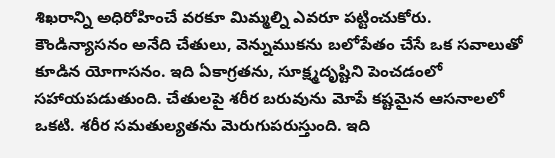శిఖరాన్ని అధిరోహించే వరకూ మిమ్మల్ని ఎవరూ పట్టించుకోరు.
కౌండిన్యాసనం అనేది చేతులు, వెన్నుముకను బలోపేతం చేసే ఒక సవాలుతో కూడిన యోగాసనం. ఇది ఏకాగ్రతను, సూక్ష్మదృష్టిని పెంచడంలో సహాయపడుతుంది. చేతులపై శరీర బరువును మోపే కష్టమైన ఆసనాలలో ఒకటి. శరీర సమతుల్యతను మెరుగుపరుస్తుంది. ఇది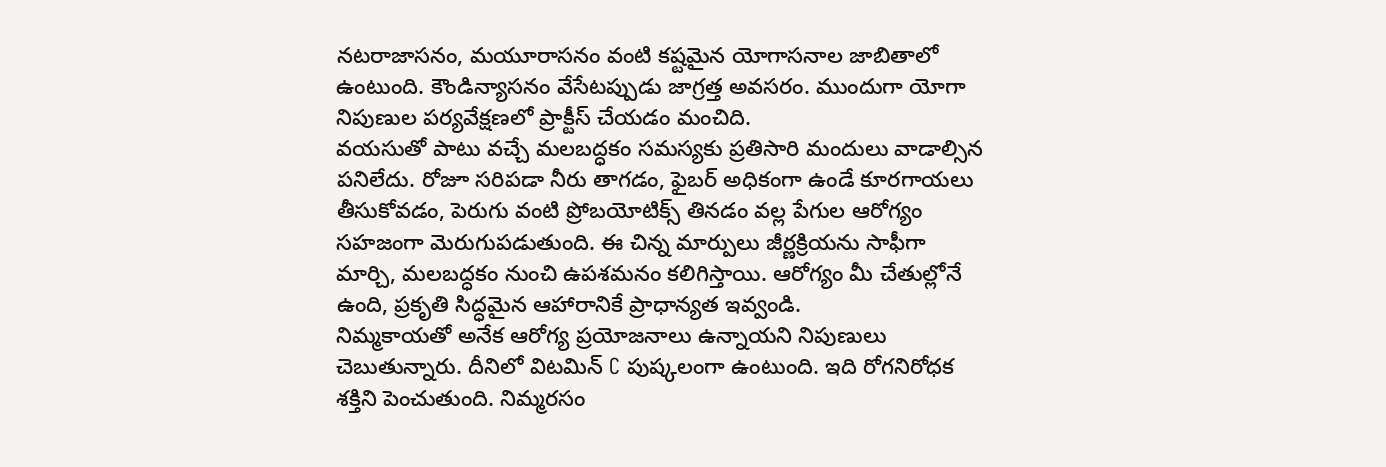నటరాజాసనం, మయూరాసనం వంటి కష్టమైన యోగాసనాల జాబితాలో ఉంటుంది. కౌండిన్యాసనం వేసేటప్పుడు జాగ్రత్త అవసరం. ముందుగా యోగా నిపుణుల పర్యవేక్షణలో ప్రాక్టీస్ చేయడం మంచిది.
వయసుతో పాటు వచ్చే మలబద్ధకం సమస్యకు ప్రతిసారి మందులు వాడాల్సిన పనిలేదు. రోజూ సరిపడా నీరు తాగడం, ఫైబర్ అధికంగా ఉండే కూరగాయలు తీసుకోవడం, పెరుగు వంటి ప్రోబయోటిక్స్ తినడం వల్ల పేగుల ఆరోగ్యం సహజంగా మెరుగుపడుతుంది. ఈ చిన్న మార్పులు జీర్ణక్రియను సాఫీగా మార్చి, మలబద్ధకం నుంచి ఉపశమనం కలిగిస్తాయి. ఆరోగ్యం మీ చేతుల్లోనే ఉంది, ప్రకృతి సిద్ధమైన ఆహారానికే ప్రాధాన్యత ఇవ్వండి.
నిమ్మకాయతో అనేక ఆరోగ్య ప్రయోజనాలు ఉన్నాయని నిపుణులు చెబుతున్నారు. దీనిలో విటమిన్ C పుష్కలంగా ఉంటుంది. ఇది రోగనిరోధక శక్తిని పెంచుతుంది. నిమ్మరసం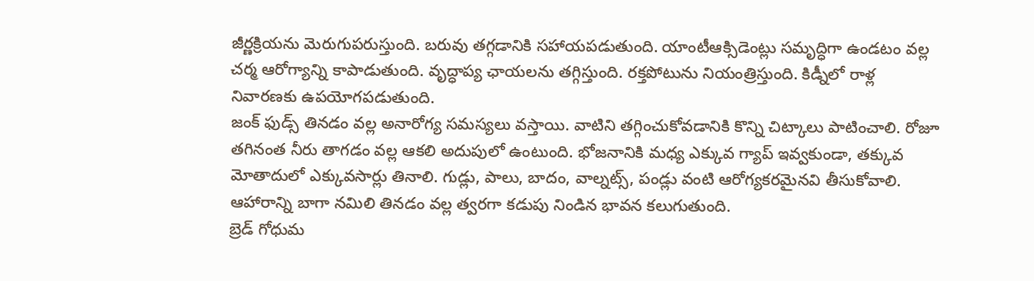జీర్ణక్రియను మెరుగుపరుస్తుంది. బరువు తగ్గడానికి సహాయపడుతుంది. యాంటీఆక్సిడెంట్లు సమృద్ధిగా ఉండటం వల్ల చర్మ ఆరోగ్యాన్ని కాపాడుతుంది. వృద్ధాప్య ఛాయలను తగ్గిస్తుంది. రక్తపోటును నియంత్రిస్తుంది. కిడ్నీలో రాళ్ల నివారణకు ఉపయోగపడుతుంది.
జంక్ ఫుడ్స్ తినడం వల్ల అనారోగ్య సమస్యలు వస్తాయి. వాటిని తగ్గించుకోవడానికి కొన్ని చిట్కాలు పాటించాలి. రోజూ తగినంత నీరు తాగడం వల్ల ఆకలి అదుపులో ఉంటుంది. భోజనానికి మధ్య ఎక్కువ గ్యాప్ ఇవ్వకుండా, తక్కువ మోతాదులో ఎక్కువసార్లు తినాలి. గుడ్లు, పాలు, బాదం, వాల్నట్స్, పండ్లు వంటి ఆరోగ్యకరమైనవి తీసుకోవాలి. ఆహారాన్ని బాగా నమిలి తినడం వల్ల త్వరగా కడుపు నిండిన భావన కలుగుతుంది.
బ్రెడ్ గోధుమ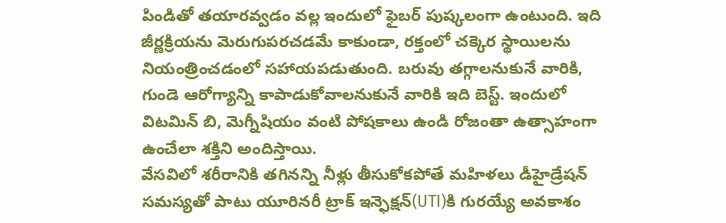పిండితో తయారవ్వడం వల్ల ఇందులో ఫైబర్ పుష్కలంగా ఉంటుంది. ఇది జీర్ణక్రియను మెరుగుపరచడమే కాకుండా, రక్తంలో చక్కెర స్థాయిలను నియంత్రించడంలో సహాయపడుతుంది. బరువు తగ్గాలనుకునే వారికి, గుండె ఆరోగ్యాన్ని కాపాడుకోవాలనుకునే వారికి ఇది బెస్ట్. ఇందులో విటమిన్ బి, మెగ్నీషియం వంటి పోషకాలు ఉండి రోజంతా ఉత్సాహంగా ఉంచేలా శక్తిని అందిస్తాయి.
వేసవిలో శరీరానికి తగినన్ని నీళ్లు తీసుకోకపోతే మహిళలు డీహైడ్రేషన్ సమస్యతో పాటు యూరినరీ ట్రాక్ ఇన్ఫెక్షన్(UTI)కి గురయ్యే అవకాశం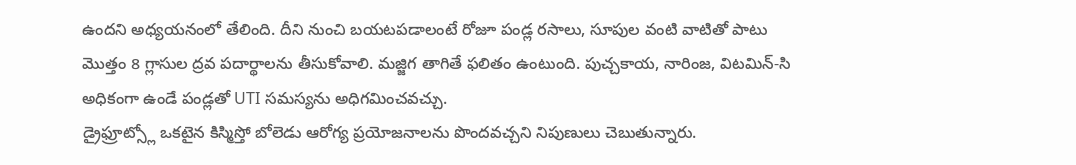ఉందని అధ్యయనంలో తేలింది. దీని నుంచి బయటపడాలంటే రోజూ పండ్ల రసాలు, సూపుల వంటి వాటితో పాటు మొత్తం 8 గ్లాసుల ద్రవ పదార్థాలను తీసుకోవాలి. మజ్జిగ తాగితే ఫలితం ఉంటుంది. పుచ్చకాయ, నారింజ, విటమిన్-సి అధికంగా ఉండే పండ్లతో UTI సమస్యను అధిగమించవచ్చు.
డ్రైఫ్రూట్స్లో ఒకటైన కిస్మిస్తో బోలెడు ఆరోగ్య ప్రయోజనాలను పొందవచ్చని నిపుణులు చెబుతున్నారు.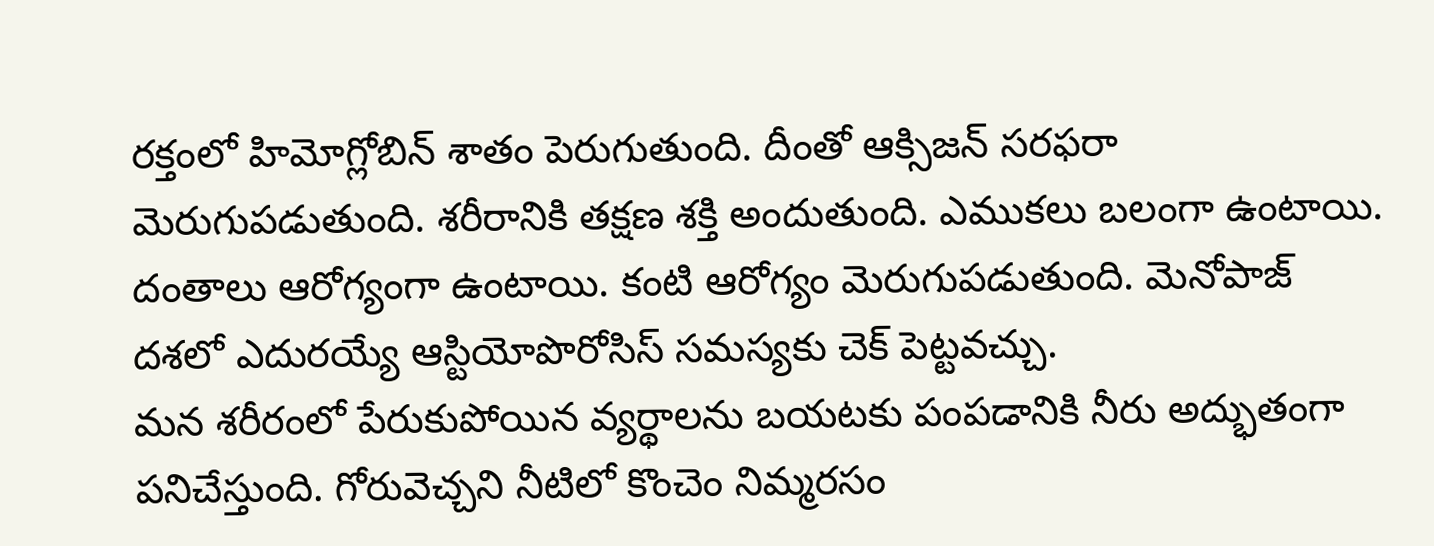రక్తంలో హిమోగ్లోబిన్ శాతం పెరుగుతుంది. దీంతో ఆక్సిజన్ సరఫరా మెరుగుపడుతుంది. శరీరానికి తక్షణ శక్తి అందుతుంది. ఎముకలు బలంగా ఉంటాయి. దంతాలు ఆరోగ్యంగా ఉంటాయి. కంటి ఆరోగ్యం మెరుగుపడుతుంది. మెనోపాజ్ దశలో ఎదురయ్యే ఆస్టియోపొరోసిస్ సమస్యకు చెక్ పెట్టవచ్చు.
మన శరీరంలో పేరుకుపోయిన వ్యర్థాలను బయటకు పంపడానికి నీరు అద్భుతంగా పనిచేస్తుంది. గోరువెచ్చని నీటిలో కొంచెం నిమ్మరసం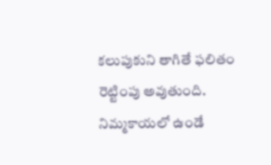కలుపుకుని తాగితే ఫలితం రెట్టింపు అవుతుంది. నిమ్మకాయలో ఉండే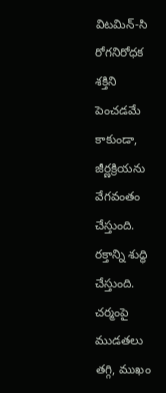విటమిన్-సి రోగనిరోధక శక్తిని పెంచడమే కాకుండా, జీర్ణక్రియను వేగవంతం చేస్తుంది. రక్తాన్ని శుద్ధి చేస్తుంది. చర్మంపై ముడతలు తగ్గి, ముఖం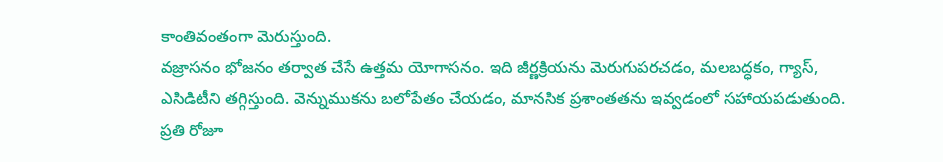కాంతివంతంగా మెరుస్తుంది.
వజ్రాసనం భోజనం తర్వాత చేసే ఉత్తమ యోగాసనం. ఇది జీర్ణక్రియను మెరుగుపరచడం, మలబద్ధకం, గ్యాస్, ఎసిడిటీని తగ్గిస్తుంది. వెన్నుముకను బలోపేతం చేయడం, మానసిక ప్రశాంతతను ఇవ్వడంలో సహాయపడుతుంది. ప్రతి రోజూ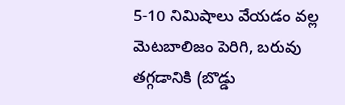5-10 నిమిషాలు వేయడం వల్ల మెటబాలిజం పెరిగి, బరువు తగ్గడానికి (బొడ్డు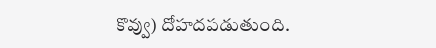కొవ్వు) దోహదపడుతుంది.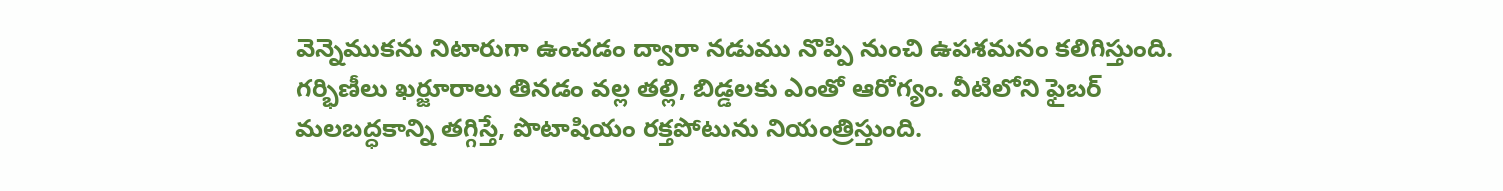వెన్నెముకను నిటారుగా ఉంచడం ద్వారా నడుము నొప్పి నుంచి ఉపశమనం కలిగిస్తుంది.
గర్భిణీలు ఖర్జూరాలు తినడం వల్ల తల్లి, బిడ్డలకు ఎంతో ఆరోగ్యం. వీటిలోని ఫైబర్ మలబద్ధకాన్ని తగ్గిస్తే, పొటాషియం రక్తపోటును నియంత్రిస్తుంది.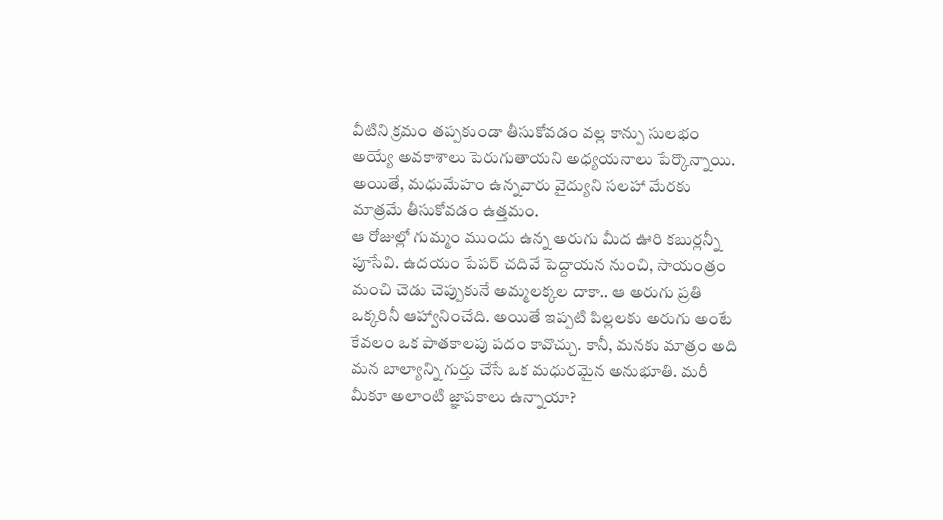వీటిని క్రమం తప్పకుండా తీసుకోవడం వల్ల కాన్పు సులభం అయ్యే అవకాశాలు పెరుగుతాయని అధ్యయనాలు పేర్కొన్నాయి. అయితే, మధుమేహం ఉన్నవారు వైద్యుని సలహా మేరకు మాత్రమే తీసుకోవడం ఉత్తమం.
ఆ రోజుల్లో గుమ్మం ముందు ఉన్న అరుగు మీద ఊరి కబుర్లన్నీ పూసేవి. ఉదయం పేపర్ చదివే పెద్దాయన నుంచి, సాయంత్రం మంచి చెడు చెప్పుకునే అమ్మలక్కల దాకా.. ఆ అరుగు ప్రతి ఒక్కరినీ ఆహ్వానించేది. అయితే ఇప్పటి పిల్లలకు అరుగు అంటే కేవలం ఒక పాతకాలపు పదం కావొచ్చు. కానీ, మనకు మాత్రం అది మన బాల్యాన్ని గుర్తు చేసే ఒక మధురమైన అనుభూతి. మరీ మీకూ అలాంటి జ్ఞాపకాలు ఉన్నాయా?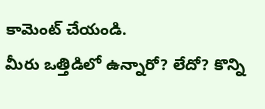కామెంట్ చేయండి.
మీరు ఒత్తిడిలో ఉన్నారో? లేదో? కొన్ని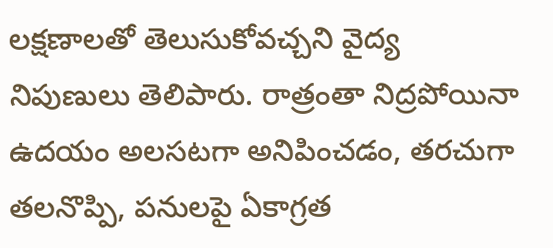లక్షణాలతో తెలుసుకోవచ్చని వైద్య నిపుణులు తెలిపారు. రాత్రంతా నిద్రపోయినా ఉదయం అలసటగా అనిపించడం, తరచుగా తలనొప్పి, పనులపై ఏకాగ్రత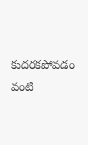కుదరకపోవడం వంటి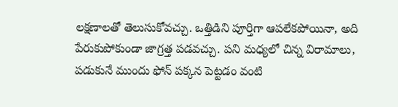లక్షణాలతో తెలుసుకోవచ్చు. ఒత్తిడిని పూర్తిగా ఆపలేకపోయినా, అది పేరుకుపోకుండా జాగ్రత్త పడవచ్చు. పని మధ్యలో చిన్న విరామాలు, పడుకునే ముందు ఫోన్ పక్కన పెట్టడం వంటి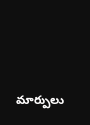మార్పులు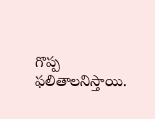గొప్ప ఫలితాలనిస్తాయి.